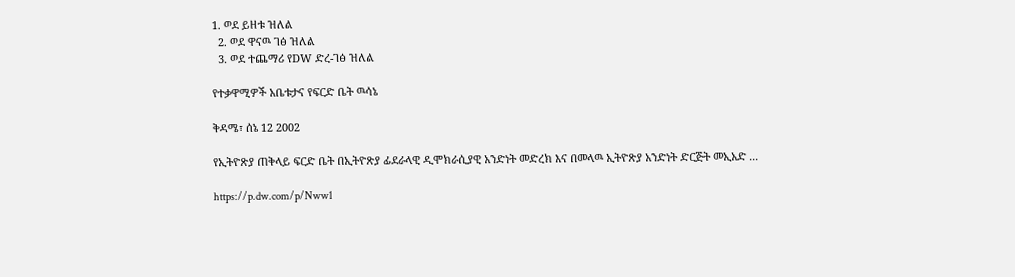1. ወደ ይዘቱ ዝለል
  2. ወደ ዋናዉ ገፅ ዝለል
  3. ወደ ተጨማሪ የDW ድረ-ገፅ ዝለል

የተቃዋሚዎች አቤቱታና የፍርድ ቤት ዉሳኔ

ቅዳሜ፣ ሰኔ 12 2002

የኢትዮጽያ ጠቅላይ ፍርድ ቤት በኢትዮጽያ ፊደራላዊ ዲሞክራሲያዊ አንድነት መድረክ እና በመላዉ ኢትዮጽያ አንድነት ድርጅት መኢአድ ...

https://p.dw.com/p/Nww1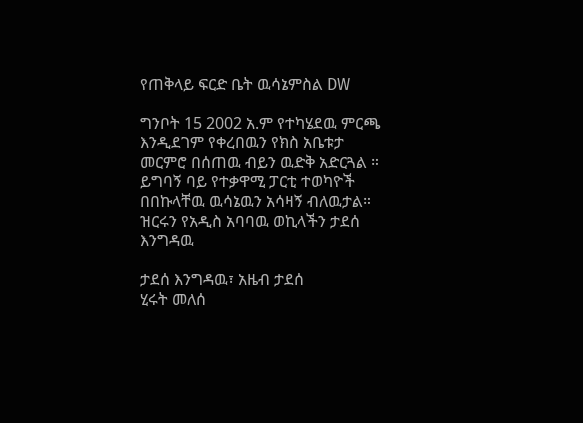የጠቅላይ ፍርድ ቤት ዉሳኔምስል DW

ግንቦት 15 2002 አ.ም የተካሄደዉ ምርጫ እንዲደገም የቀረበዉን የክስ አቤቱታ መርምሮ በሰጠዉ ብይን ዉድቅ አድርጓል ። ይግባኝ ባይ የተቃዋሚ ፓርቲ ተወካዮች በበኩላቸዉ ዉሳኔዉን አሳዛኝ ብለዉታል። ዝርሩን የአዲስ አባባዉ ወኪላችን ታደሰ እንግዳዉ

ታደሰ እንግዳዉ፣ አዜብ ታደሰ
ሂሩት መለሰ